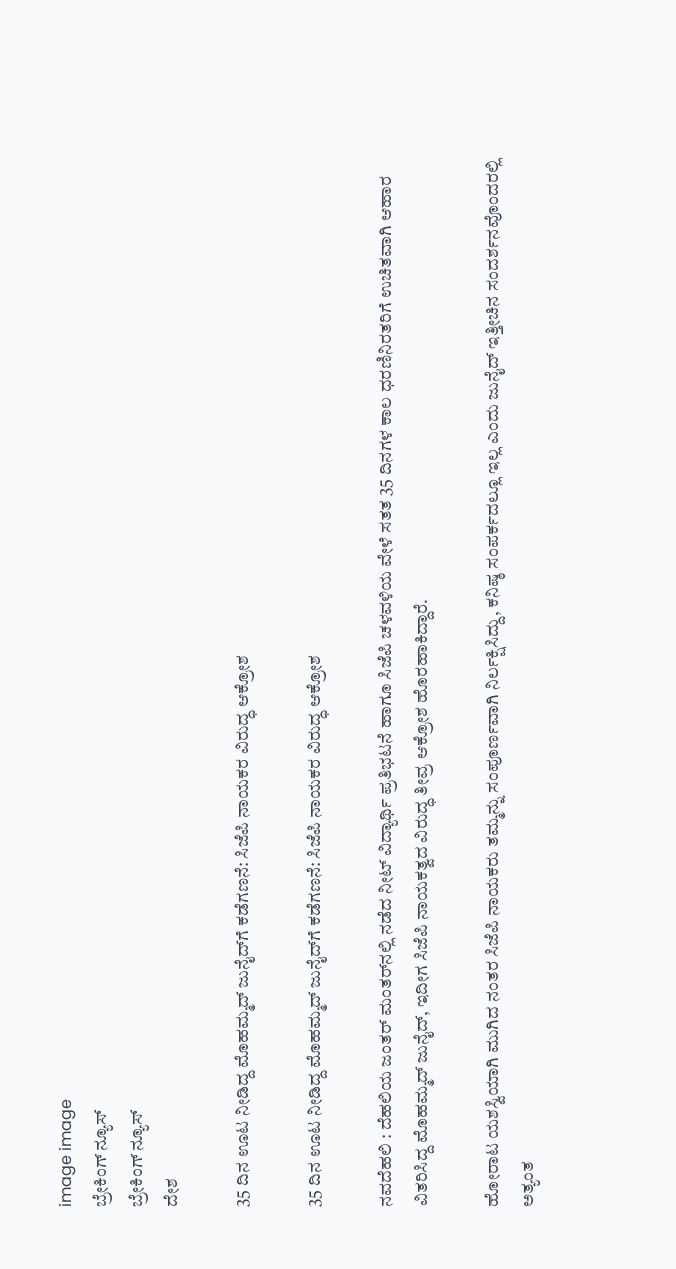image image
ಬ್ರೇಕಿಂಗ್ ನ್ಯೂಸ್
ಬ್ರೇಕಿಂಗ್ ನ್ಯೂಸ್
ದೇಶ

35 ದಿನ ಊಟ ನೀಡಿದ್ದ ಮೊಹಮ್ಮದ್ ಜುನೈದ್‌ಗೆ ಕಡೆಗಣನೆ: ಸಿಜೆಪಿ ನಾಯಕರ ವಿರುದ್ಧ ಆಕ್ರೋಶ

35 ದಿನ ಊಟ ನೀಡಿದ್ದ ಮೊಹಮ್ಮದ್ ಜುನೈದ್‌ಗೆ ಕಡೆಗಣನೆ: ಸಿಜೆಪಿ ನಾಯಕರ ವಿರುದ್ಧ ಆಕ್ರೋಶ

ನವದೆಹಲಿ : ದೆಹಲಿಯ ಜಂತರ್ ಮಂತರ್‌ನಲ್ಲಿ ನಡೆದ ನೀಟ್ ವಿದ್ಯಾರ್ಥಿ ಪ್ರತಿಭಟನೆ ಹಾಗೂ ಸಿಜೆಪಿ ಚಳವಳಿಯ ವೇಳೆ ಸತತ 35 ದಿನಗಳ ಕಾಲ ಧರಣಿನಿರತರಿಗೆ ಉಚಿತವಾಗಿ ಆಹಾರ ವಿತರಿಸಿದ್ದ ಮೊಹಮ್ಮದ್ ಜುನೈದ್, ಇದೀಗ ಸಿಜೆಪಿ ನಾಯಕತ್ವದ ವಿರುದ್ಧ ತೀವ್ರ ಆಕ್ರೋಶ ಹೊರಹಾಕಿದ್ದಾರೆ.

ಹೋರಾಟ ಯಶಸ್ವಿಯಾಗಿ ಮುಗಿದ ನಂತರ ಸಿಜೆಪಿ ನಾಯಕರು ತಮ್ಮನ್ನು ಸಂಪೂರ್ಣವಾಗಿ ನಿರ್ಲಕ್ಷಿಸಿದ್ದು, ಕನಿಷ್ಠ ಸಂಪರ್ಕದಲ್ಲೂ ಇಲ್ಲ ಎಂದು ಜುನೈದ್ ಇತ್ತೀಚಿನ ಸಂದರ್ಶನವೊಂದರಲ್ಲಿ ಅತ್ಯಂತ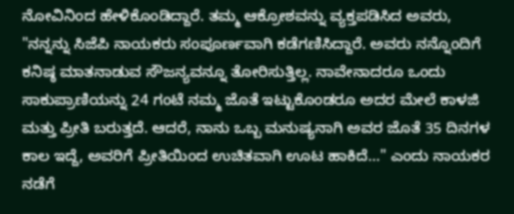ನೋವಿನಿಂದ ಹೇಳಿಕೊಂಡಿದ್ದಾರೆ. ತಮ್ಮ ಆಕ್ರೋಶವನ್ನು ವ್ಯಕ್ತಪಡಿಸಿದ ಅವರು, "ನನ್ನನ್ನು ಸಿಜೆಪಿ ನಾಯಕರು ಸಂಪೂರ್ಣವಾಗಿ ಕಡೆಗಣಿಸಿದ್ದಾರೆ. ಅವರು ನನ್ನೊಂದಿಗೆ ಕನಿಷ್ಠ ಮಾತನಾಡುವ ಸೌಜನ್ಯವನ್ನೂ ತೋರಿಸುತ್ತಿಲ್ಲ. ನಾವೇನಾದರೂ ಒಂದು ಸಾಕುಪ್ರಾಣಿಯನ್ನು 24 ಗಂಟೆ ನಮ್ಮ ಜೊತೆ ಇಟ್ಟುಕೊಂಡರೂ ಅದರ ಮೇಲೆ ಕಾಳಜಿ ಮತ್ತು ಪ್ರೀತಿ ಬರುತ್ತದೆ. ಆದರೆ, ನಾನು ಒಬ್ಬ ಮನುಷ್ಯನಾಗಿ ಅವರ ಜೊತೆ 35 ದಿನಗಳ ಕಾಲ ಇದ್ದೆ, ಅವರಿಗೆ ಪ್ರೀತಿಯಿಂದ ಉಚಿತವಾಗಿ ಊಟ ಹಾಕಿದೆ..." ಎಂದು ನಾಯಕರ ನಡೆಗೆ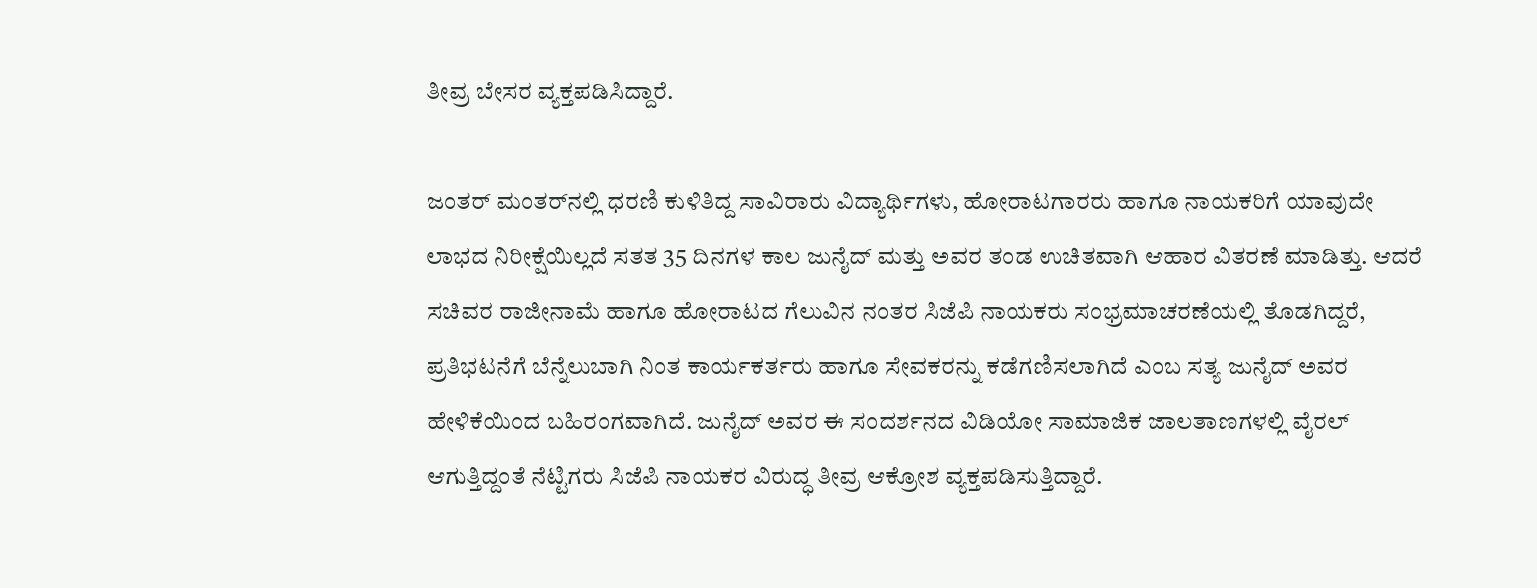ತೀವ್ರ ಬೇಸರ ವ್ಯಕ್ತಪಡಿಸಿದ್ದಾರೆ.

ಜಂತರ್ ಮಂತರ್‌ನಲ್ಲಿ ಧರಣಿ ಕುಳಿತಿದ್ದ ಸಾವಿರಾರು ವಿದ್ಯಾರ್ಥಿಗಳು, ಹೋರಾಟಗಾರರು ಹಾಗೂ ನಾಯಕರಿಗೆ ಯಾವುದೇ ಲಾಭದ ನಿರೀಕ್ಷೆಯಿಲ್ಲದೆ ಸತತ 35 ದಿನಗಳ ಕಾಲ ಜುನೈದ್ ಮತ್ತು ಅವರ ತಂಡ ಉಚಿತವಾಗಿ ಆಹಾರ ವಿತರಣೆ ಮಾಡಿತ್ತು. ಆದರೆ ಸಚಿವರ ರಾಜೀನಾಮೆ ಹಾಗೂ ಹೋರಾಟದ ಗೆಲುವಿನ ನಂತರ ಸಿಜೆಪಿ ನಾಯಕರು ಸಂಭ್ರಮಾಚರಣೆಯಲ್ಲಿ ತೊಡಗಿದ್ದರೆ, ಪ್ರತಿಭಟನೆಗೆ ಬೆನ್ನೆಲುಬಾಗಿ ನಿಂತ ಕಾರ್ಯಕರ್ತರು ಹಾಗೂ ಸೇವಕರನ್ನು ಕಡೆಗಣಿಸಲಾಗಿದೆ ಎಂಬ ಸತ್ಯ ಜುನೈದ್ ಅವರ ಹೇಳಿಕೆಯಿಂದ ಬಹಿರಂಗವಾಗಿದೆ. ಜುನೈದ್ ಅವರ ಈ ಸಂದರ್ಶನದ ವಿಡಿಯೋ ಸಾಮಾಜಿಕ ಜಾಲತಾಣಗಳಲ್ಲಿ ವೈರಲ್ ಆಗುತ್ತಿದ್ದಂತೆ ನೆಟ್ಟಿಗರು ಸಿಜೆಪಿ ನಾಯಕರ ವಿರುದ್ಧ ತೀವ್ರ ಆಕ್ರೋಶ ವ್ಯಕ್ತಪಡಿಸುತ್ತಿದ್ದಾರೆ.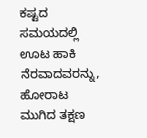ಕಷ್ಟದ ಸಮಯದಲ್ಲಿ ಊಟ ಹಾಕಿ ನೆರವಾದವರನ್ನು, ಹೋರಾಟ ಮುಗಿದ ತಕ್ಷಣ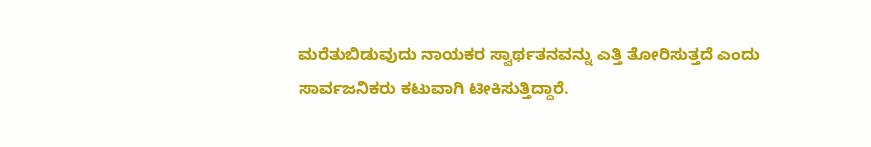ಮರೆತುಬಿಡುವುದು ನಾಯಕರ ಸ್ವಾರ್ಥತನವನ್ನು ಎತ್ತಿ ತೋರಿಸುತ್ತದೆ ಎಂದು ಸಾರ್ವಜನಿಕರು ಕಟುವಾಗಿ ಟೀಕಿಸುತ್ತಿದ್ದಾರೆ.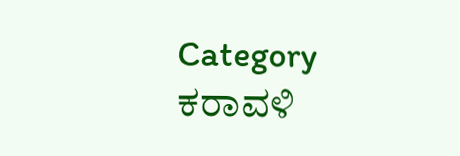Category
ಕರಾವಳಿ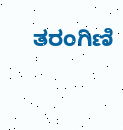ತರಂಗಿಣಿ